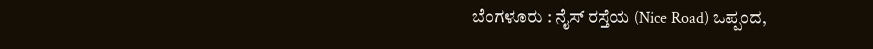ಬೆಂಗಳೂರು : ನೈಸ್ ರಸ್ತೆಯ (Nice Road) ಒಪ್ಪಂದ,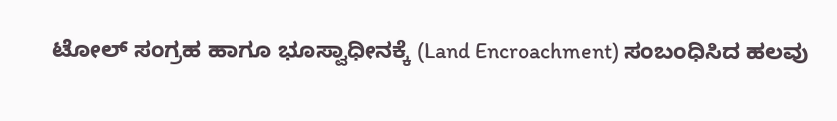ಟೋಲ್ ಸಂಗ್ರಹ ಹಾಗೂ ಭೂಸ್ವಾಧೀನಕ್ಕೆ (Land Encroachment) ಸಂಬಂಧಿಸಿದ ಹಲವು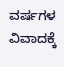ವರ್ಷಗಳ ವಿವಾದಕ್ಕೆ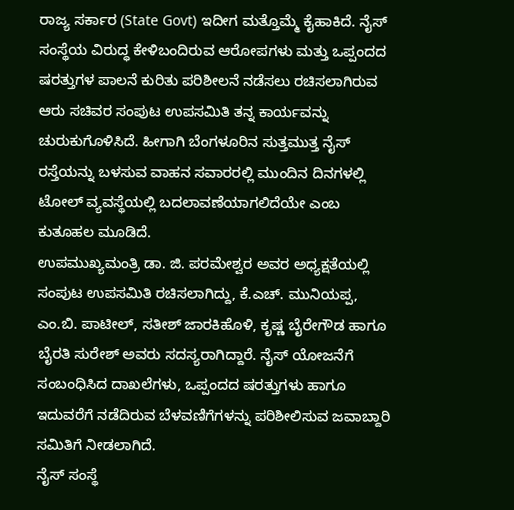ರಾಜ್ಯ ಸರ್ಕಾರ (State Govt) ಇದೀಗ ಮತ್ತೊಮ್ಮೆ ಕೈಹಾಕಿದೆ. ನೈಸ್ ಸಂಸ್ಥೆಯ ವಿರುದ್ಧ ಕೇಳಿಬಂದಿರುವ ಆರೋಪಗಳು ಮತ್ತು ಒಪ್ಪಂದದ ಷರತ್ತುಗಳ ಪಾಲನೆ ಕುರಿತು ಪರಿಶೀಲನೆ ನಡೆಸಲು ರಚಿಸಲಾಗಿರುವ ಆರು ಸಚಿವರ ಸಂಪುಟ ಉಪಸಮಿತಿ ತನ್ನ ಕಾರ್ಯವನ್ನು ಚುರುಕುಗೊಳಿಸಿದೆ. ಹೀಗಾಗಿ ಬೆಂಗಳೂರಿನ ಸುತ್ತಮುತ್ತ ನೈಸ್ ರಸ್ತೆಯನ್ನು ಬಳಸುವ ವಾಹನ ಸವಾರರಲ್ಲಿ ಮುಂದಿನ ದಿನಗಳಲ್ಲಿ ಟೋಲ್ ವ್ಯವಸ್ಥೆಯಲ್ಲಿ ಬದಲಾವಣೆಯಾಗಲಿದೆಯೇ ಎಂಬ ಕುತೂಹಲ ಮೂಡಿದೆ.
ಉಪಮುಖ್ಯಮಂತ್ರಿ ಡಾ. ಜಿ. ಪರಮೇಶ್ವರ ಅವರ ಅಧ್ಯಕ್ಷತೆಯಲ್ಲಿ ಸಂಪುಟ ಉಪಸಮಿತಿ ರಚಿಸಲಾಗಿದ್ದು, ಕೆ.ಎಚ್. ಮುನಿಯಪ್ಪ, ಎಂ.ಬಿ. ಪಾಟೀಲ್, ಸತೀಶ್ ಜಾರಕಿಹೊಳಿ, ಕೃಷ್ಣ ಬೈರೇಗೌಡ ಹಾಗೂ ಬೈರತಿ ಸುರೇಶ್ ಅವರು ಸದಸ್ಯರಾಗಿದ್ದಾರೆ. ನೈಸ್ ಯೋಜನೆಗೆ ಸಂಬಂಧಿಸಿದ ದಾಖಲೆಗಳು, ಒಪ್ಪಂದದ ಷರತ್ತುಗಳು ಹಾಗೂ ಇದುವರೆಗೆ ನಡೆದಿರುವ ಬೆಳವಣಿಗೆಗಳನ್ನು ಪರಿಶೀಲಿಸುವ ಜವಾಬ್ದಾರಿ ಸಮಿತಿಗೆ ನೀಡಲಾಗಿದೆ.
ನೈಸ್ ಸಂಸ್ಥೆ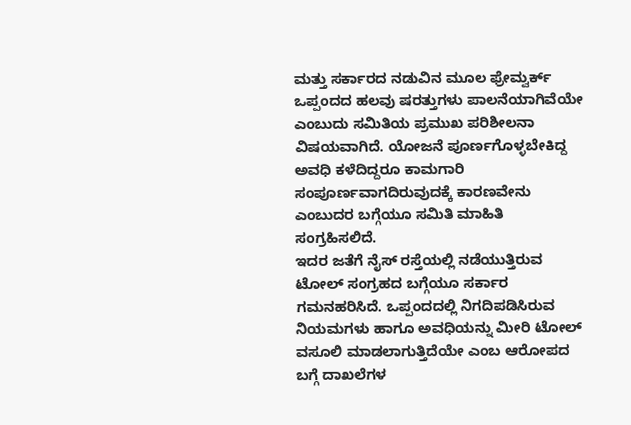ಮತ್ತು ಸರ್ಕಾರದ ನಡುವಿನ ಮೂಲ ಫ್ರೇಮ್ವರ್ಕ್ ಒಪ್ಪಂದದ ಹಲವು ಷರತ್ತುಗಳು ಪಾಲನೆಯಾಗಿವೆಯೇ ಎಂಬುದು ಸಮಿತಿಯ ಪ್ರಮುಖ ಪರಿಶೀಲನಾ ವಿಷಯವಾಗಿದೆ. ಯೋಜನೆ ಪೂರ್ಣಗೊಳ್ಳಬೇಕಿದ್ದ ಅವಧಿ ಕಳೆದಿದ್ದರೂ ಕಾಮಗಾರಿ ಸಂಪೂರ್ಣವಾಗದಿರುವುದಕ್ಕೆ ಕಾರಣವೇನು ಎಂಬುದರ ಬಗ್ಗೆಯೂ ಸಮಿತಿ ಮಾಹಿತಿ ಸಂಗ್ರಹಿಸಲಿದೆ.
ಇದರ ಜತೆಗೆ ನೈಸ್ ರಸ್ತೆಯಲ್ಲಿ ನಡೆಯುತ್ತಿರುವ ಟೋಲ್ ಸಂಗ್ರಹದ ಬಗ್ಗೆಯೂ ಸರ್ಕಾರ ಗಮನಹರಿಸಿದೆ. ಒಪ್ಪಂದದಲ್ಲಿ ನಿಗದಿಪಡಿಸಿರುವ ನಿಯಮಗಳು ಹಾಗೂ ಅವಧಿಯನ್ನು ಮೀರಿ ಟೋಲ್ ವಸೂಲಿ ಮಾಡಲಾಗುತ್ತಿದೆಯೇ ಎಂಬ ಆರೋಪದ ಬಗ್ಗೆ ದಾಖಲೆಗಳ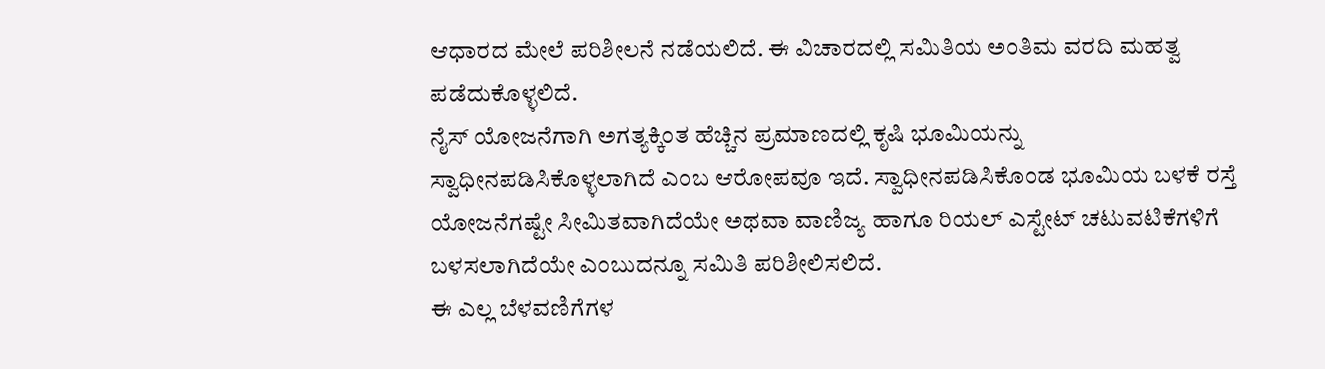ಆಧಾರದ ಮೇಲೆ ಪರಿಶೀಲನೆ ನಡೆಯಲಿದೆ. ಈ ವಿಚಾರದಲ್ಲಿ ಸಮಿತಿಯ ಅಂತಿಮ ವರದಿ ಮಹತ್ವ ಪಡೆದುಕೊಳ್ಳಲಿದೆ.
ನೈಸ್ ಯೋಜನೆಗಾಗಿ ಅಗತ್ಯಕ್ಕಿಂತ ಹೆಚ್ಚಿನ ಪ್ರಮಾಣದಲ್ಲಿ ಕೃಷಿ ಭೂಮಿಯನ್ನು ಸ್ವಾಧೀನಪಡಿಸಿಕೊಳ್ಳಲಾಗಿದೆ ಎಂಬ ಆರೋಪವೂ ಇದೆ. ಸ್ವಾಧೀನಪಡಿಸಿಕೊಂಡ ಭೂಮಿಯ ಬಳಕೆ ರಸ್ತೆ ಯೋಜನೆಗಷ್ಟೇ ಸೀಮಿತವಾಗಿದೆಯೇ ಅಥವಾ ವಾಣಿಜ್ಯ ಹಾಗೂ ರಿಯಲ್ ಎಸ್ಟೇಟ್ ಚಟುವಟಿಕೆಗಳಿಗೆ ಬಳಸಲಾಗಿದೆಯೇ ಎಂಬುದನ್ನೂ ಸಮಿತಿ ಪರಿಶೀಲಿಸಲಿದೆ.
ಈ ಎಲ್ಲ ಬೆಳವಣಿಗೆಗಳ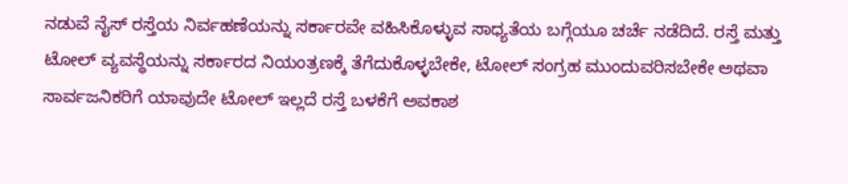ನಡುವೆ ನೈಸ್ ರಸ್ತೆಯ ನಿರ್ವಹಣೆಯನ್ನು ಸರ್ಕಾರವೇ ವಹಿಸಿಕೊಳ್ಳುವ ಸಾಧ್ಯತೆಯ ಬಗ್ಗೆಯೂ ಚರ್ಚೆ ನಡೆದಿದೆ. ರಸ್ತೆ ಮತ್ತು ಟೋಲ್ ವ್ಯವಸ್ಥೆಯನ್ನು ಸರ್ಕಾರದ ನಿಯಂತ್ರಣಕ್ಕೆ ತೆಗೆದುಕೊಳ್ಳಬೇಕೇ, ಟೋಲ್ ಸಂಗ್ರಹ ಮುಂದುವರಿಸಬೇಕೇ ಅಥವಾ ಸಾರ್ವಜನಿಕರಿಗೆ ಯಾವುದೇ ಟೋಲ್ ಇಲ್ಲದೆ ರಸ್ತೆ ಬಳಕೆಗೆ ಅವಕಾಶ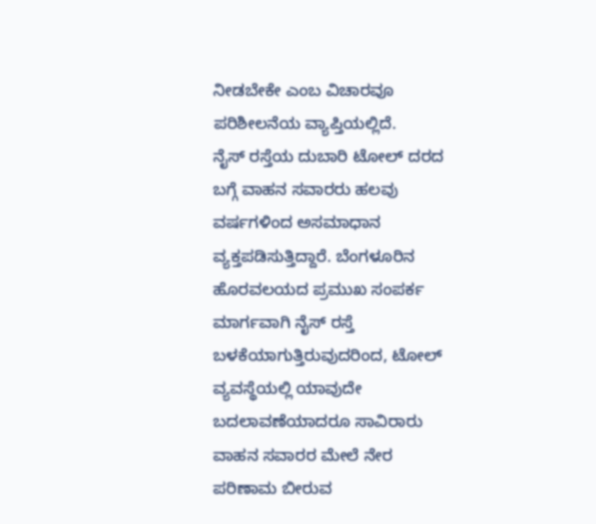ನೀಡಬೇಕೇ ಎಂಬ ವಿಚಾರವೂ ಪರಿಶೀಲನೆಯ ವ್ಯಾಪ್ತಿಯಲ್ಲಿದೆ.
ನೈಸ್ ರಸ್ತೆಯ ದುಬಾರಿ ಟೋಲ್ ದರದ ಬಗ್ಗೆ ವಾಹನ ಸವಾರರು ಹಲವು ವರ್ಷಗಳಿಂದ ಅಸಮಾಧಾನ ವ್ಯಕ್ತಪಡಿಸುತ್ತಿದ್ದಾರೆ. ಬೆಂಗಳೂರಿನ ಹೊರವಲಯದ ಪ್ರಮುಖ ಸಂಪರ್ಕ ಮಾರ್ಗವಾಗಿ ನೈಸ್ ರಸ್ತೆ ಬಳಕೆಯಾಗುತ್ತಿರುವುದರಿಂದ, ಟೋಲ್ ವ್ಯವಸ್ಥೆಯಲ್ಲಿ ಯಾವುದೇ ಬದಲಾವಣೆಯಾದರೂ ಸಾವಿರಾರು ವಾಹನ ಸವಾರರ ಮೇಲೆ ನೇರ ಪರಿಣಾಮ ಬೀರುವ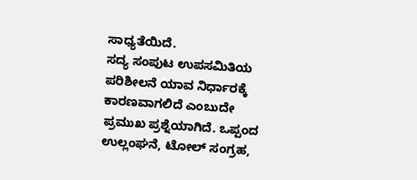ಸಾಧ್ಯತೆಯಿದೆ.
ಸದ್ಯ ಸಂಪುಟ ಉಪಸಮಿತಿಯ ಪರಿಶೀಲನೆ ಯಾವ ನಿರ್ಧಾರಕ್ಕೆ ಕಾರಣವಾಗಲಿದೆ ಎಂಬುದೇ ಪ್ರಮುಖ ಪ್ರಶ್ನೆಯಾಗಿದೆ. ಒಪ್ಪಂದ ಉಲ್ಲಂಘನೆ, ಟೋಲ್ ಸಂಗ್ರಹ,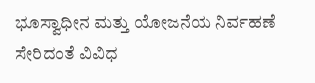ಭೂಸ್ವಾಧೀನ ಮತ್ತು ಯೋಜನೆಯ ನಿರ್ವಹಣೆ ಸೇರಿದಂತೆ ವಿವಿಧ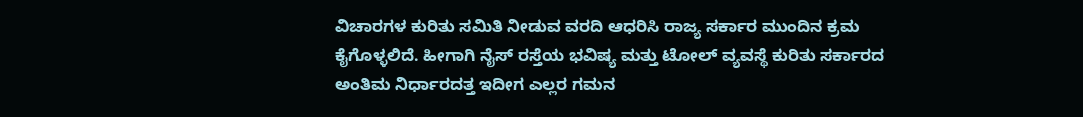ವಿಚಾರಗಳ ಕುರಿತು ಸಮಿತಿ ನೀಡುವ ವರದಿ ಆಧರಿಸಿ ರಾಜ್ಯ ಸರ್ಕಾರ ಮುಂದಿನ ಕ್ರಮ ಕೈಗೊಳ್ಳಲಿದೆ. ಹೀಗಾಗಿ ನೈಸ್ ರಸ್ತೆಯ ಭವಿಷ್ಯ ಮತ್ತು ಟೋಲ್ ವ್ಯವಸ್ಥೆ ಕುರಿತು ಸರ್ಕಾರದ ಅಂತಿಮ ನಿರ್ಧಾರದತ್ತ ಇದೀಗ ಎಲ್ಲರ ಗಮನ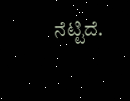ನೆಟ್ಟಿದೆ.